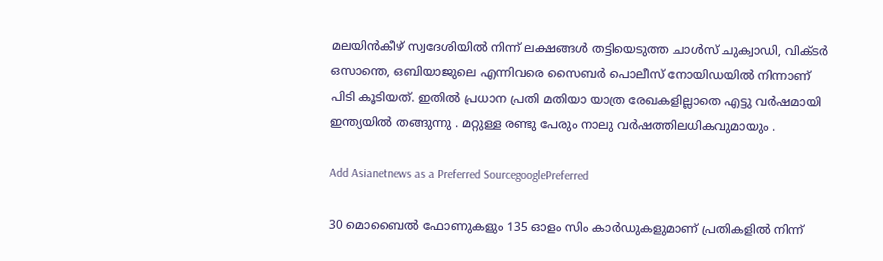മലയിന്‍കീഴ് സ്വദേശിയിൽ നിന്ന് ലക്ഷങ്ങള്‍ തട്ടിയെടുത്ത ചാള്‍സ് ചുക്വാഡി, വിക്ടര്‍ ഒസാന്തെ, ഒബിയാജുലെ എന്നിവരെ സൈബര്‍ പൊലീസ് നോയിഡയിൽ നിന്നാണ് പിടി കൂടിയത്. ഇതിൽ പ്രധാന പ്രതി മതിയാ യാത്ര രേഖകളില്ലാതെ എട്ടു വര്‍ഷമായി ഇന്ത്യയിൽ തങ്ങുന്നു . മറ്റുള്ള രണ്ടു പേരും നാലു വര്‍ഷത്തിലധികവുമായും .

Add Asianetnews as a Preferred SourcegooglePreferred

30 മൊബൈൽ ഫോണുകളും 135 ഓളം സിം കാര്‍ഡുകളുമാണ് പ്രതികളിൽ നിന്ന്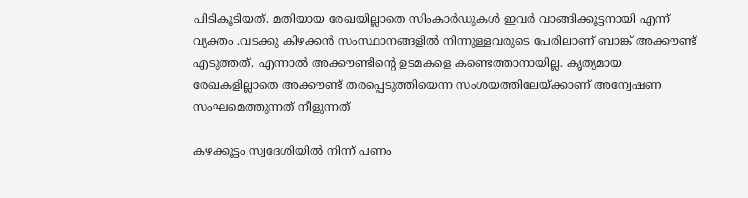പിടികൂടിയത്. മതിയായ രേഖയില്ലാതെ സിംകാര്‍ഡുകള്‍ ഇവര്‍ വാങ്ങിക്കൂട്ടനായി എന്ന് വ്യക്തം .വടക്കു കിഴക്കൻ സംസ്ഥാനങ്ങളിൽ നിന്നുള്ളവരുടെ പേരിലാണ് ബാങ്ക് അക്കൗണ്ട് എടുത്തത്. എന്നാൽ അക്കൗണ്ടിന്‍റെ ഉടമകളെ കണ്ടെത്താനായില്ല. കൃത്യമായ രേഖകളില്ലാതെ അക്കൗണ്ട് തരപ്പെടുത്തിയെന്ന സംശയത്തിലേയ്ക്കാണ് അന്വേഷണ സംഘമെത്തുന്നത് നീളുന്നത്

കഴക്കൂട്ടം സ്വദേശിയിൽ നിന്ന് പണം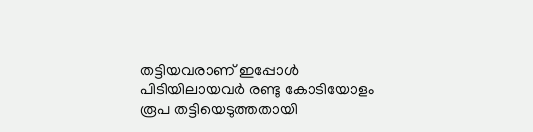തട്ടിയവരാണ് ഇപ്പോള്‍ പിടിയിലായവര്‍ രണ്ടു കോടിയോളം രൂപ തട്ടിയെടുത്തതായി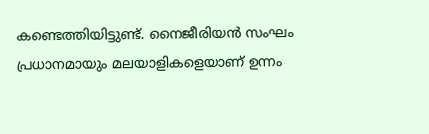കണ്ടെത്തിയിട്ടുണ്ട്. നൈജീരിയൻ സംഘം പ്രധാനമായും മലയാളികളെയാണ് ഉന്നം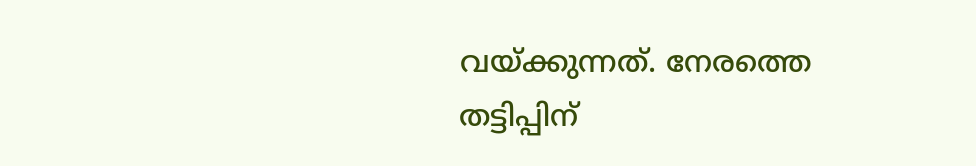വയ്ക്കുന്നത്. നേരത്തെ തട്ടിപ്പിന്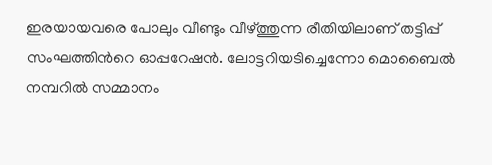ഇരയായവരെ പോലും വീണ്ടും വീഴ്ത്തുന്ന രീതിയിലാണ് തട്ടിപ്പ് സംഘത്തിന്‍റെ ഓപ്പറേഷന്‍. ലോട്ടറിയടിച്ചെന്നോ മൊബൈൽ നമ്പറില്‍ സമ്മാനം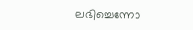ലഭിച്ചെന്നോ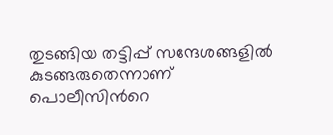തുടങ്ങിയ തട്ടിപ്പ് സന്ദേശങ്ങളിൽ കുടങ്ങരുതെന്നാണ് പൊലീസിന്‍റെ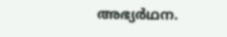അഭ്യര്‍ഥന.